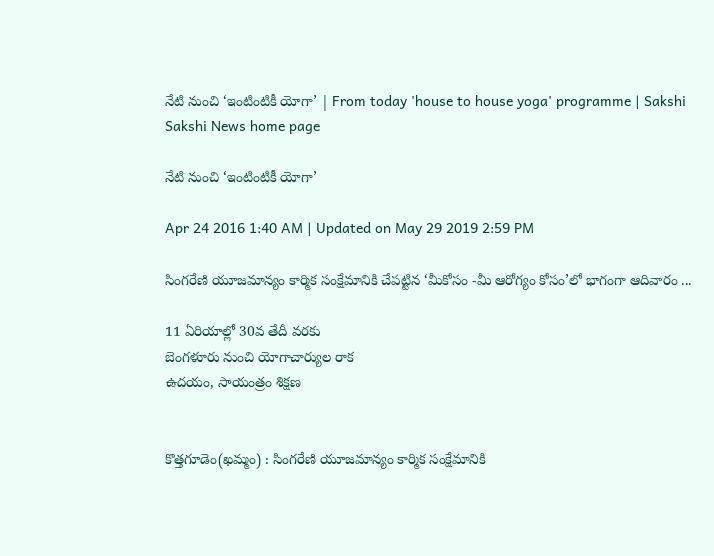నేటి నుంచి ‘ఇంటింటికీ యోగా’ | From today 'house to house yoga' programme | Sakshi
Sakshi News home page

నేటి నుంచి ‘ఇంటింటికీ యోగా’

Apr 24 2016 1:40 AM | Updated on May 29 2019 2:59 PM

సింగరేణి యూజమాన్యం కార్మిక సంక్షేమానికి చేపట్టిన ‘మీకోసం -మీ ఆరోగ్యం కోసం’లో భాగంగా ఆదివారం ...

11 ఏరియాల్లో 30వ తేదీ వరకు
బెంగళూరు నుంచి యోగాచార్యుల రాక
ఉదయం, సాయంత్రం శిక్షణ


కొత్తగూడెం(ఖమ్మం) : సింగరేణి యూజమాన్యం కార్మిక సంక్షేమానికి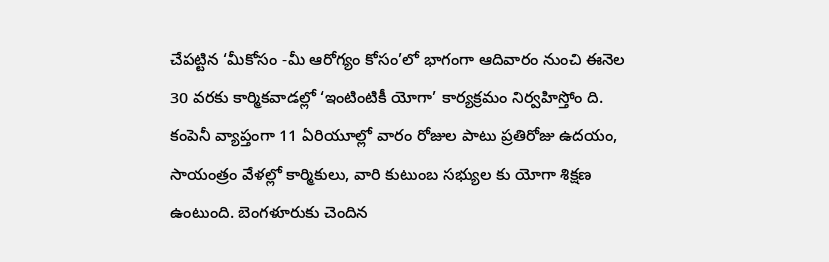చేపట్టిన ‘మీకోసం -మీ ఆరోగ్యం కోసం’లో భాగంగా ఆదివారం నుంచి ఈనెల 30 వరకు కార్మికవాడల్లో ‘ఇంటింటికీ యోగా’ కార్యక్రమం నిర్వహిస్తోం ది. కంపెనీ వ్యాప్తంగా 11 ఏరియూల్లో వారం రోజుల పాటు ప్రతిరోజు ఉదయం, సాయంత్రం వేళల్లో కార్మికులు, వారి కుటుంబ సభ్యుల కు యోగా శిక్షణ ఉంటుంది. బెంగళూరుకు చెందిన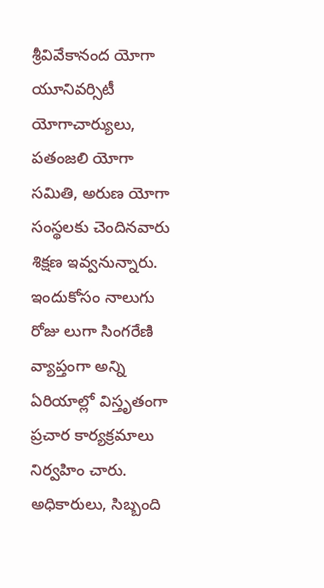శ్రీవివేకానంద యోగా యూనివర్సిటీ యోగాచార్యులు, పతంజలి యోగా సమితి, అరుణ యోగా సంస్థలకు చెందినవారు శిక్షణ ఇవ్వనున్నారు. ఇందుకోసం నాలుగు రోజు లుగా సింగరేణి వ్యాప్తంగా అన్ని ఏరియాల్లో విస్తృతంగా ప్రచార కార్యక్రమాలు నిర్వహిం చారు. అధికారులు, సిబ్బంది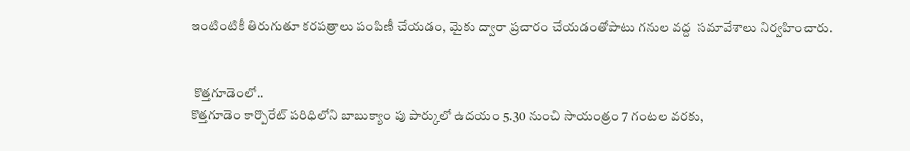ఇంటింటికీ తిరుగుతూ కరపత్రాలు పంపిణీ చేయడం, మైకు ద్వారా ప్రచారం చేయడంతోపాటు గనుల వద్ద  సమావేశాలు నిర్వహించారు.


 కొత్తగూడెంలో..
కొత్తగూడెం కార్పొరేట్ పరిధిలోని బాబుక్యాం పు పార్కులో ఉదయం 5.30 నుంచి సాయంత్రం 7 గంటల వరకు,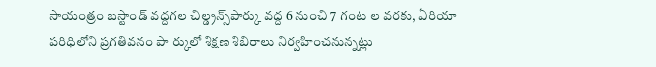సాయంత్రం బస్టాండ్ వద్దగల చిల్డ్రన్స్‌పార్కు వద్ద 6 నుంచి 7 గంట ల వరకు, ఏరియా పరిధిలోని ప్రగతివనం పా ర్కులో శిక్షణ శిబిరాలు నిర్వహించనున్నట్లు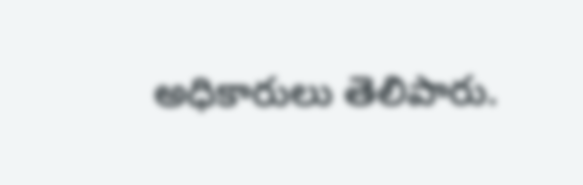అధికారులు తెలిపారు.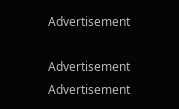Advertisement

Advertisement
Advertisement